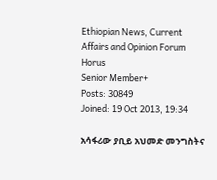Ethiopian News, Current Affairs and Opinion Forum
Horus
Senior Member+
Posts: 30849
Joined: 19 Oct 2013, 19:34

አሳፋሪው ያቢይ አህመድ መንግስትና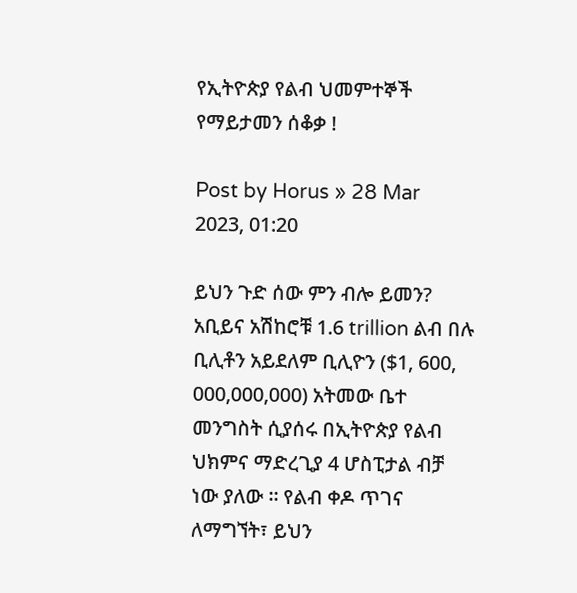የኢትዮጵያ የልብ ህመምተኞች የማይታመን ሰቆቃ !

Post by Horus » 28 Mar 2023, 01:20

ይህን ጉድ ሰው ምን ብሎ ይመን? አቢይና አሽከሮቹ 1.6 trillion ልብ በሉ ቢሊቶን አይደለም ቢሊዮን ($1, 600, 000,000,000) አትመው ቤተ መንግስት ሲያሰሩ በኢትዮጵያ የልብ ህክምና ማድረጊያ 4 ሆስፒታል ብቻ ነው ያለው ። የልብ ቀዶ ጥገና ለማግኘት፣ ይህን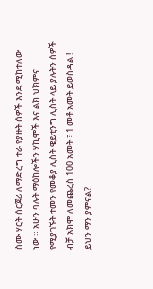ስሙ ሃርት ሰርጀሪ ለማድረግ ተራ የያዙት ሰዎች እንደ ሚከተለው ነው ። አሁን ባሉት ማዕከሎችን ሃኪሞች እና ልክ ህክምና የሚያገኙት ተመን የመቆያ ሊስት ዌይቲንግ ሊስት ላይ ያሉትን ሰዎች ብቻ አክሞ ለመጨረስ 100 አመት ፣ 1 መቶ አመት ይወስዳል ! ይህን ማን ያምናል?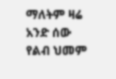ማለትም ዛሬ አንድ ሰው የልብ ህመም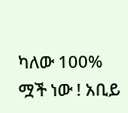ካለው 100% ሟች ነው ! አቢይ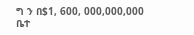ግ ን በ$1, 600, 000,000,000 ቤተ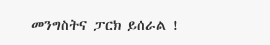መንግስትና ፓርክ ይሰራል !